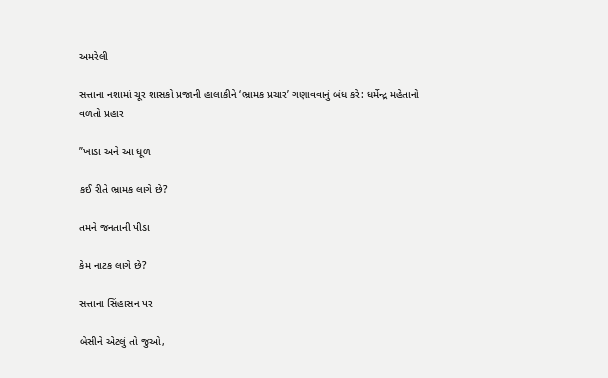અમરેલી

સત્તાના નશામાં ચૂર શાસકો પ્રજાની હાલાકીને ‘ભ્રામક પ્રચાર’ ગણાવવાનું બંધ કરે: ધર્મેન્દ્ર મહેતાનો વળતો પ્રહાર

”ખાડા અને આ ધૂળ

કઈ રીતે ભ્રામક લાગે છે?

તમને જનતાની પીડા

કેમ નાટક લાગે છે?

સત્તાના સિંહાસન પર

બેસીને એટલું તો જુઓ,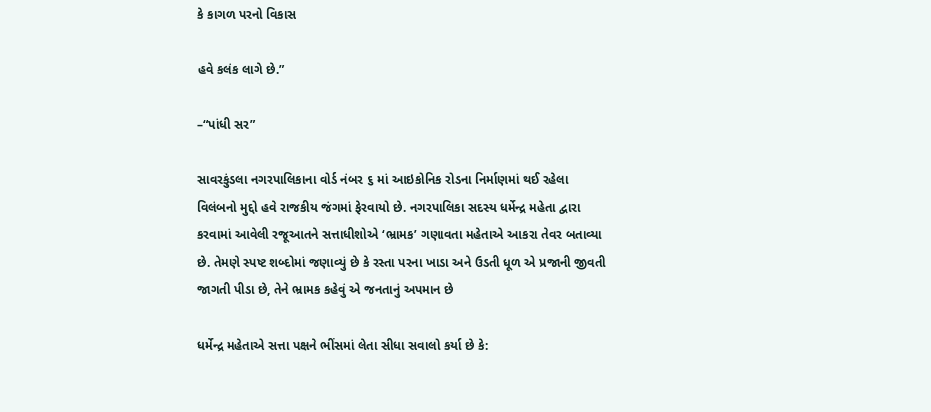કે કાગળ પરનો વિકાસ

હવે કલંક લાગે છે.”

–“પાંધી સર”

સાવરકુંડલા નગરપાલિકાના વોર્ડ નંબર ૬ માં આઇકોનિક રોડના નિર્માણમાં થઈ રહેલા વિલંબનો મુદ્દો હવે રાજકીય જંગમાં ફેરવાયો છે. નગરપાલિકા સદસ્ય ધર્મેન્દ્ર મહેતા દ્વારા કરવામાં આવેલી રજૂઆતને સત્તાધીશોએ ‘ભ્રામક’ ગણાવતા મહેતાએ આકરા તેવર બતાવ્યા છે. તેમણે સ્પષ્ટ શબ્દોમાં જણાવ્યું છે કે રસ્તા પરના ખાડા અને ઉડતી ધૂળ એ પ્રજાની જીવતી જાગતી પીડા છે, તેને ભ્રામક કહેવું એ જનતાનું અપમાન છે

ધર્મેન્દ્ર મહેતાએ સત્તા પક્ષને ભીંસમાં લેતા સીધા સવાલો કર્યા છે કે: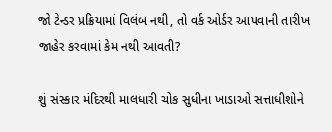જો ટેન્ડર પ્રક્રિયામાં વિલંબ નથી, તો વર્ક ઓર્ડર આપવાની તારીખ જાહેર કરવામાં કેમ નથી આવતી?

શું સંસ્કાર મંદિરથી માલધારી ચોક સુધીના ખાડાઓ સત્તાધીશોને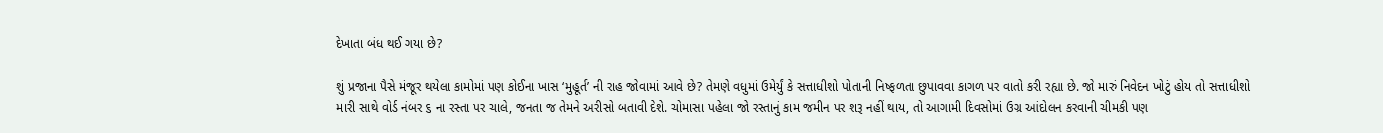દેખાતા બંધ થઈ ગયા છે?

શું પ્રજાના પૈસે મંજૂર થયેલા કામોમાં પણ કોઈના ખાસ ‘મુહૂર્ત’ ની રાહ જોવામાં આવે છે? તેમણે વધુમાં ઉમેર્યું કે સત્તાધીશો પોતાની નિષ્ફળતા છુપાવવા કાગળ પર વાતો કરી રહ્યા છે. જો મારું નિવેદન ખોટું હોય તો સત્તાધીશો મારી સાથે વોર્ડ નંબર ૬ ના રસ્તા પર ચાલે, જનતા જ તેમને અરીસો બતાવી દેશે. ચોમાસા પહેલા જો રસ્તાનું કામ જમીન પર શરૂ નહીં થાય, તો આગામી દિવસોમાં ઉગ્ર આંદોલન કરવાની ચીમકી પણ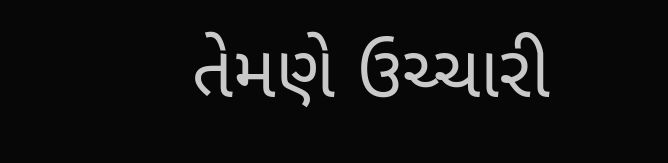તેમણે ઉચ્ચારી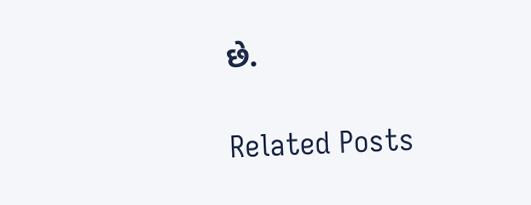છે.

Related Posts